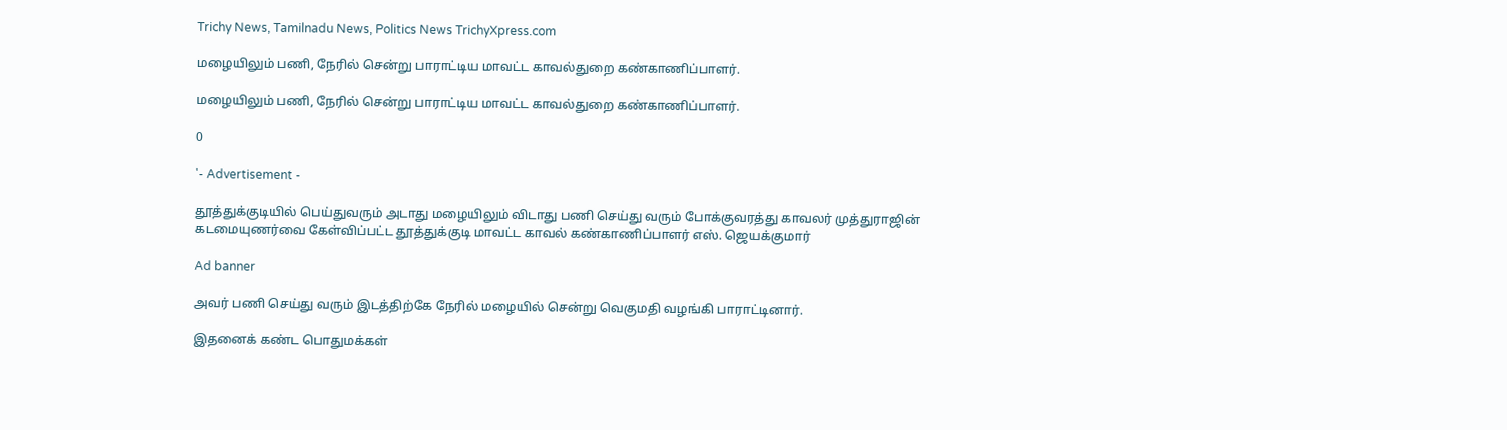Trichy News, Tamilnadu News, Politics News TrichyXpress.com

மழையிலும் பணி, நேரில் சென்று பாராட்டிய மாவட்ட காவல்துறை கண்காணிப்பாளர்.

மழையிலும் பணி, நேரில் சென்று பாராட்டிய மாவட்ட காவல்துறை கண்காணிப்பாளர்.

0

'- Advertisement -

தூத்துக்குடியில் பெய்துவரும் அடாது மழையிலும் விடாது பணி செய்து வரும் போக்குவரத்து காவலர் முத்துராஜின் கடமையுணர்வை கேள்விப்பட்ட தூத்துக்குடி மாவட்ட காவல் கண்காணிப்பாளர் எஸ். ஜெயக்குமார்

Ad banner

அவர் பணி செய்து வரும் இடத்திற்கே நேரில் மழையில் சென்று வெகுமதி வழங்கி பாராட்டினார்.

இதனைக் கண்ட பொதுமக்கள்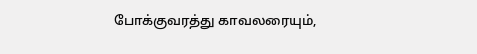போக்குவரத்து காவலரையும்,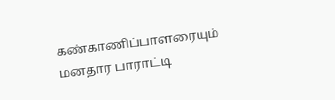கண்காணிப்பாளரையும் மனதார பாராட்டி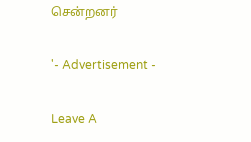சென்றனர்

'- Advertisement -

Leave A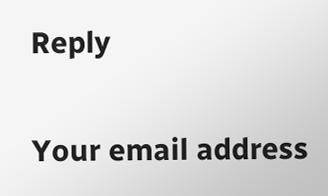Reply

Your email address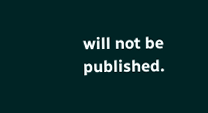will not be published.